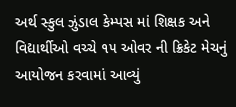અર્થ સ્કુલ ઝુંડાલ કેમ્પસ માં શિક્ષક અને વિદ્યાર્થીઓ વચ્ચે ૧૫ ઓવર ની ક્રિકેટ મેચનું આયોજન કરવામાં આવ્યું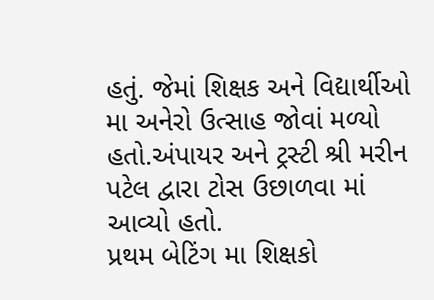હતું. જેમાં શિક્ષક અને વિદ્યાર્થીઓ મા અનેરો ઉત્સાહ જોવાં મળ્યો હતો.અંપાયર અને ટ્રસ્ટી શ્રી મરીન પટેલ દ્વારા ટોસ ઉછાળવા માં આવ્યો હતો.
પ્રથમ બેટિંગ મા શિક્ષકો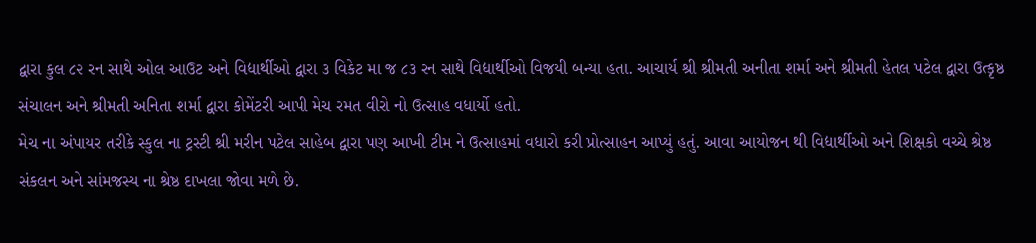દ્વારા કુલ ૮૨ રન સાથે ઓલ આઉટ અને વિદ્યાર્થીઓ દ્વારા ૩ વિકેટ મા જ ૮૩ રન સાથે વિદ્યાર્થીઓ વિજયી બન્યા હતા. આચાર્ય શ્રી શ્રીમતી અનીતા શર્મા અને શ્રીમતી હેતલ પટેલ દ્વારા ઉત્કૃષ્ઠ સંચાલન અને શ્રીમતી અનિતા શર્મા દ્વારા કોમેંટરી આપી મેચ રમત વીરો નો ઉત્સાહ વધાર્યો હતો.
મેચ ના અંપાયર તરીકે સ્કુલ ના ટ્રસ્ટી શ્રી મરીન પટેલ સાહેબ દ્વારા પણ આખી ટીમ ને ઉત્સાહમાં વધારો કરી પ્રોત્સાહન આપ્યું હતું. આવા આયોજન થી વિદ્યાર્થીઓ અને શિક્ષકો વચ્ચે શ્રેષ્ઠ સંકલન અને સાંમજસ્ય ના શ્રેષ્ઠ દાખલા જોવા મળે છે.